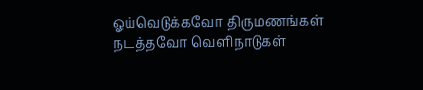ஓய்வெடுக்கவோ திருமணங்கள் நடத்தவோ வெளிநாடுகள்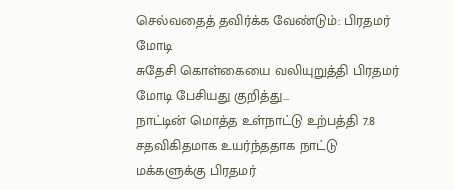செல்வதைத் தவிர்க்க வேண்டும்: பிரதமர் மோடி
சுதேசி கொள்கையை வலியுறுத்தி பிரதமர் மோடி பேசியது குறித்து...
நாட்டின் மொத்த உள்நாட்டு உற்பத்தி 7.8 சதவிகிதமாக உயர்ந்ததாக நாட்டு மக்களுக்கு பிரதமர்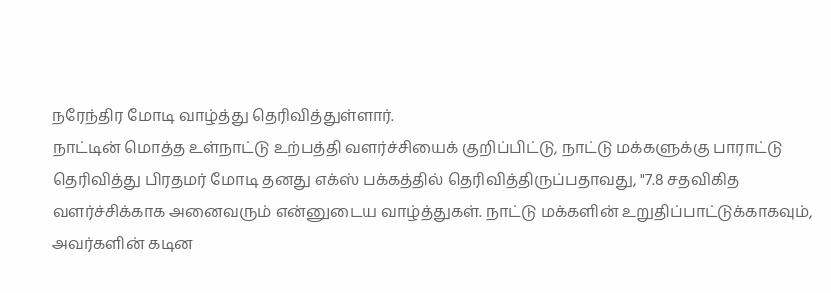நரேந்திர மோடி வாழ்த்து தெரிவித்துள்ளார்.
நாட்டின் மொத்த உள்நாட்டு உற்பத்தி வளர்ச்சியைக் குறிப்பிட்டு, நாட்டு மக்களுக்கு பாராட்டு தெரிவித்து பிரதமர் மோடி தனது எக்ஸ் பக்கத்தில் தெரிவித்திருப்பதாவது, "7.8 சதவிகித வளர்ச்சிக்காக அனைவரும் என்னுடைய வாழ்த்துகள். நாட்டு மக்களின் உறுதிப்பாட்டுக்காகவும், அவர்களின் கடின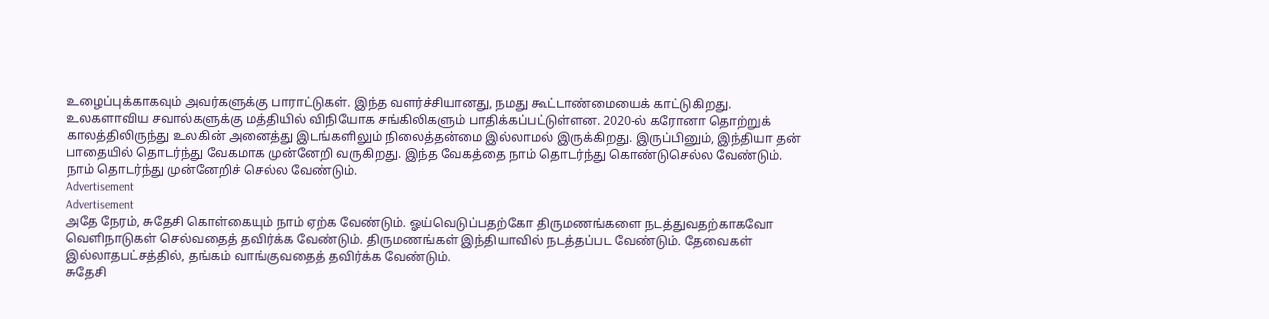உழைப்புக்காகவும் அவர்களுக்கு பாராட்டுகள். இந்த வளர்ச்சியானது, நமது கூட்டாண்மையைக் காட்டுகிறது.
உலகளாவிய சவால்களுக்கு மத்தியில் விநியோக சங்கிலிகளும் பாதிக்கப்பட்டுள்ளன. 2020-ல் கரோனா தொற்றுக் காலத்திலிருந்து உலகின் அனைத்து இடங்களிலும் நிலைத்தன்மை இல்லாமல் இருக்கிறது. இருப்பினும், இந்தியா தன் பாதையில் தொடர்ந்து வேகமாக முன்னேறி வருகிறது. இந்த வேகத்தை நாம் தொடர்ந்து கொண்டுசெல்ல வேண்டும். நாம் தொடர்ந்து முன்னேறிச் செல்ல வேண்டும்.
Advertisement
Advertisement
அதே நேரம், சுதேசி கொள்கையும் நாம் ஏற்க வேண்டும். ஓய்வெடுப்பதற்கோ திருமணங்களை நடத்துவதற்காகவோ வெளிநாடுகள் செல்வதைத் தவிர்க்க வேண்டும். திருமணங்கள் இந்தியாவில் நடத்தப்பட வேண்டும். தேவைகள் இல்லாதபட்சத்தில், தங்கம் வாங்குவதைத் தவிர்க்க வேண்டும்.
சுதேசி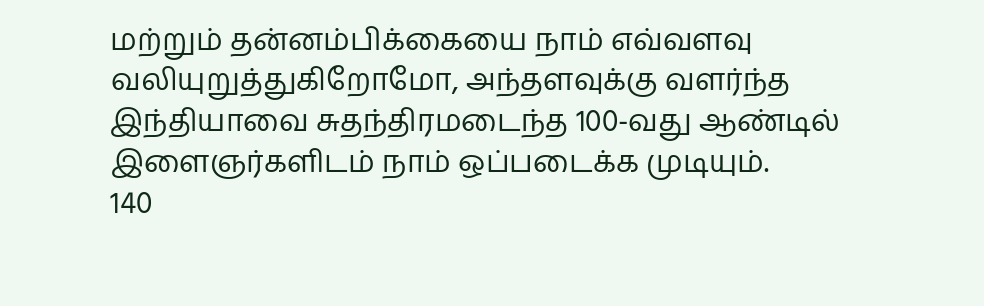மற்றும் தன்னம்பிக்கையை நாம் எவ்வளவு வலியுறுத்துகிறோமோ, அந்தளவுக்கு வளர்ந்த இந்தியாவை சுதந்திரமடைந்த 100-வது ஆண்டில் இளைஞர்களிடம் நாம் ஒப்படைக்க முடியும்.
140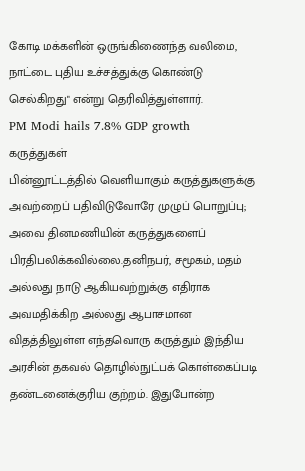கோடி மக்களின் ஒருங்கிணைந்த வலிமை, நாட்டை புதிய உச்சத்துக்கு கொண்டு செல்கிறது" என்று தெரிவித்துள்ளார்.
PM Modi hails 7.8% GDP growth
கருத்துகள்
பின்னூட்டத்தில் வெளியாகும் கருத்துகளுக்கு அவற்றைப் பதிவிடுவோரே முழுப் பொறுப்பு; அவை தினமணியின் கருத்துகளைப் பிரதிபலிக்கவில்லை.தனிநபர், சமூகம், மதம் அல்லது நாடு ஆகியவற்றுக்கு எதிராக அவமதிக்கிற அல்லது ஆபாசமான விதத்திலுள்ள எந்தவொரு கருத்தும் இந்திய அரசின் தகவல் தொழில்நுட்பக் கொள்கைப்படி தண்டனைக்குரிய குற்றம். இதுபோன்ற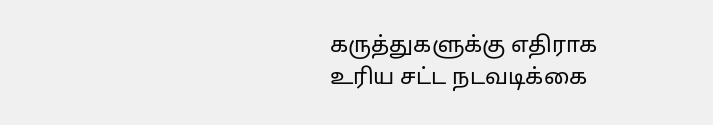கருத்துகளுக்கு எதிராக உரிய சட்ட நடவடிக்கை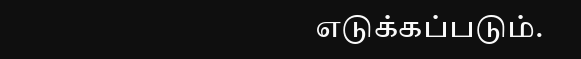எடுக்கப்படும்.